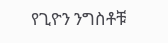የጊዮን ንግስቶቹ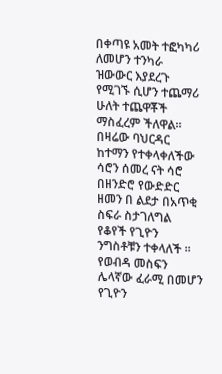በቀጣዩ አመት ተፎካካሪ ለመሆን ተንካራ ዝውውር እያደረጉ የሚገኙ ሲሆን ተጨማሪ ሁለት ተጨዋቾች ማስፈረም ችለዋል።
በዛሬው ባህርዳር ከተማን የተቀላቀለችው ሳሮን ሰመረ ናት ሳሮ በዘንድሮ የውድድር ዘመን በ ልደታ በአጥቂ ስፍራ ስታገለግል የቆየች የጊዮን ንግስቶቹን ተቀላለች ።
የወብዳ መስፍን ሌላኛው ፈራሚ በመሆን የጊዮን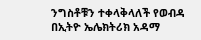ንግስቶቹን ተቀላቅላለች የወብዳ በኢትዮ ኤሌክትሪክ አዳማ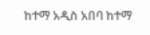ከተማ አዲስ አበባ ከተማ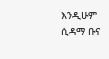እንዲሁም ሲዳማ ቡና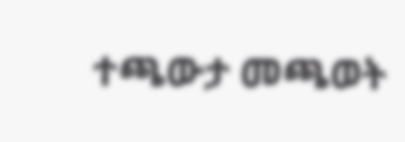ተጫውታ መጫወት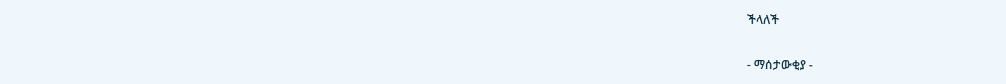ችላለች

- ማሰታውቂያ -